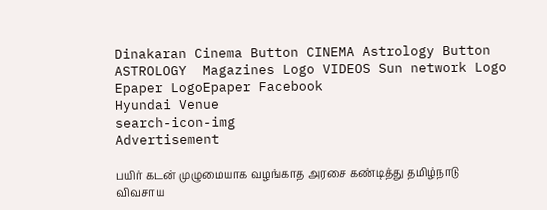Dinakaran Cinema Button CINEMA Astrology Button ASTROLOGY  Magazines Logo VIDEOS Sun network Logo Epaper LogoEpaper Facebook
Hyundai Venue
search-icon-img
Advertisement

பயிர் கடன் முழுமையாக வழங்காத அரசை கண்டித்து தமிழ்நாடு விவசாய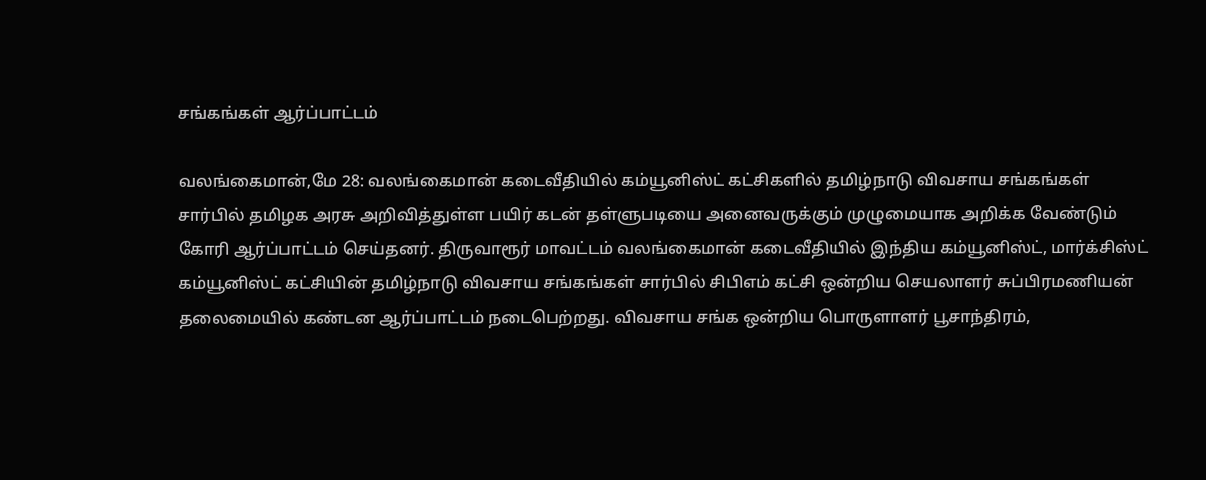சங்கங்கள் ஆர்ப்பாட்டம்

வலங்கைமான்,மே 28: வலங்கைமான் கடைவீதியில் கம்யூனிஸ்ட் கட்சிகளில் தமிழ்நாடு விவசாய சங்கங்கள் சார்பில் தமிழக அரசு அறிவித்துள்ள பயிர் கடன் தள்ளுபடியை அனைவருக்கும் முழுமையாக அறிக்க வேண்டும் கோரி ஆர்ப்பாட்டம் செய்தனர். திருவாரூர் மாவட்டம் வலங்கைமான் கடைவீதியில் இந்திய கம்யூனிஸ்ட், மார்க்சிஸ்ட் கம்யூனிஸ்ட் கட்சியின் தமிழ்நாடு விவசாய சங்கங்கள் சார்பில் சிபிஎம் கட்சி ஒன்றிய செயலாளர் சுப்பிரமணியன் தலைமையில் கண்டன ஆர்ப்பாட்டம் நடைபெற்றது. விவசாய சங்க ஒன்றிய பொருளாளர் பூசாந்திரம்,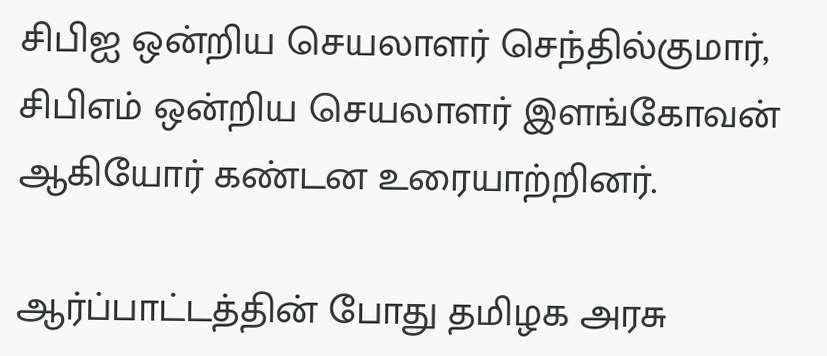சிபிஐ ஒன்றிய செயலாளர் செந்தில்குமார், சிபிஎம் ஒன்றிய செயலாளர் இளங்கோவன் ஆகியோர் கண்டன உரையாற்றினர்.

ஆர்ப்பாட்டத்தின் போது தமிழக அரசு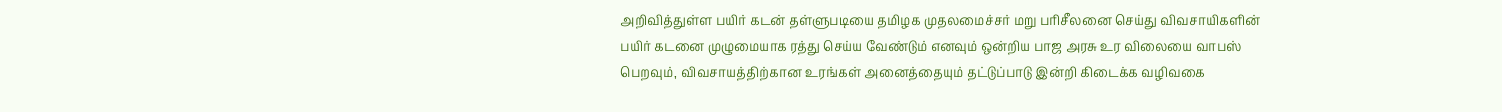அறிவித்துள்ள பயிர் கடன் தள்ளுபடியை தமிழக முதலமைச்சர் மறு பரிசீலனை செய்து விவசாயிகளின் பயிர் கடனை முழுமையாக ரத்து செய்ய வேண்டும் எனவும் ஒன்றிய பாஜ அரசு உர விலையை வாபஸ் பெறவும், விவசாயத்திற்கான உரங்கள் அனைத்தையும் தட்டுப்பாடு இன்றி கிடைக்க வழிவகை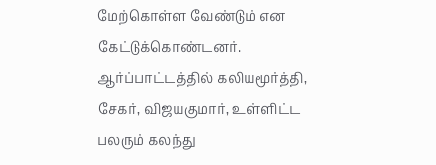மேற்கொள்ள வேண்டும் என கேட்டுக்கொண்டனர். ஆர்ப்பாட்டத்தில் கலியமூர்த்தி, சேகர், விஜயகுமார், உள்ளிட்ட பலரும் கலந்து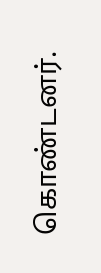கொண்டனர்.